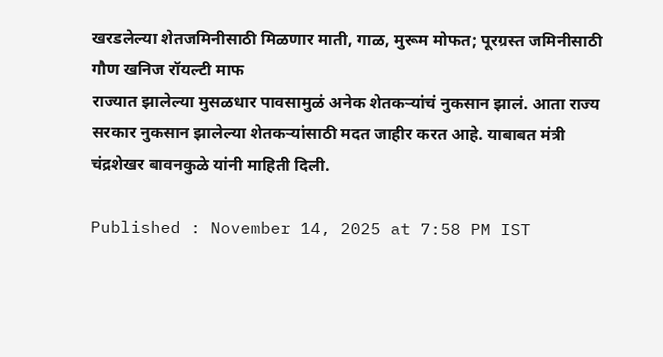खरडलेल्या शेतजमिनीसाठी मिळणार माती, गाळ, मुरूम मोफत; पूरग्रस्त जमिनीसाठी गौण खनिज रॉयल्टी माफ
राज्यात झालेल्या मुसळधार पावसामुळं अनेक शेतकऱ्यांचं नुकसान झालं. आता राज्य सरकार नुकसान झालेल्या शेतकऱ्यांसाठी मदत जाहीर करत आहे. याबाबत मंत्री चंद्रशेखर बावनकुळे यांनी माहिती दिली.

Published : November 14, 2025 at 7:58 PM IST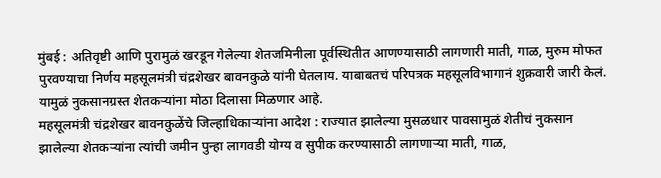मुंबई : अतिवृष्टी आणि पुरामुळं खरडून गेलेल्या शेतजमिनीला पूर्वस्थितीत आणण्यासाठी लागणारी माती, गाळ, मुरुम मोफत पुरवण्याचा निर्णय महसूलमंत्री चंद्रशेखर बावनकुळे यांनी घेतलाय. याबाबतचं परिपत्रक महसूलविभागानं शुक्रवारी जारी केलं. यामुळं नुकसानग्रस्त शेतकऱ्यांना मोठा दिलासा मिळणार आहे.
महसूलमंत्री चंद्रशेखर बावनकुळेंचे जिल्हाधिकाऱ्यांना आदेश : राज्यात झालेल्या मुसळधार पावसामुळं शेतीचं नुकसान झालेल्या शेतकऱ्यांना त्यांची जमीन पुन्हा लागवडी योग्य व सुपीक करण्यासाठी लागणाऱ्या माती, गाळ,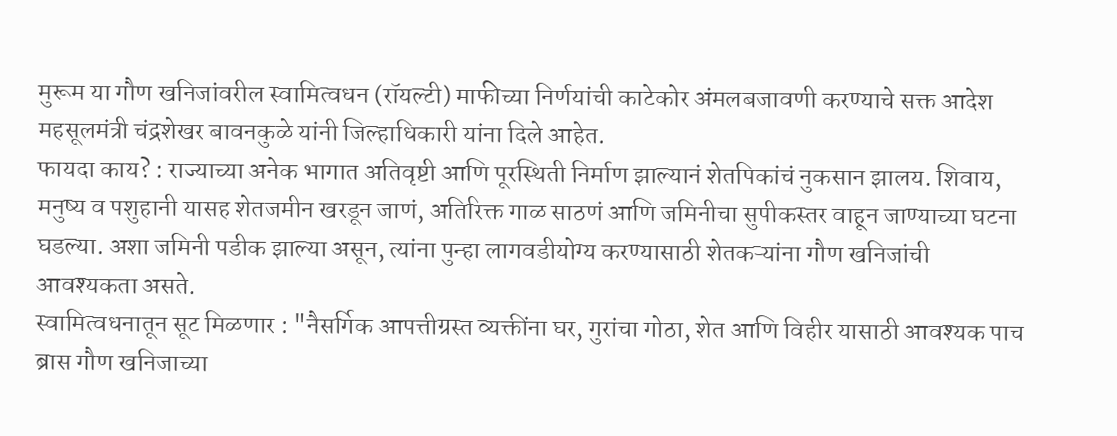मुरूम या गौण खनिजांवरील स्वामित्वधन (रॉयल्टी) माफीच्या निर्णयांची काटेकोर अंमलबजावणी करण्याचे सक्त आदेश महसूलमंत्री चंद्रशेखर बावनकुळे यांनी जिल्हाधिकारी यांना दिले आहेत.
फायदा काय? : राज्याच्या अनेक भागात अतिवृष्टी आणि पूरस्थिती निर्माण झाल्यानं शेतपिकांचं नुकसान झालय. शिवाय, मनुष्य व पशुहानी यासह शेतजमीन खरडून जाणं, अतिरिक्त गाळ साठणं आणि जमिनीचा सुपीकस्तर वाहून जाण्याच्या घटना घडल्या. अशा जमिनी पडीक झाल्या असून, त्यांना पुन्हा लागवडीयोग्य करण्यासाठी शेतकऱ्यांना गौण खनिजांची आवश्यकता असते.
स्वामित्वधनातून सूट मिळणार : "नैसर्गिक आपत्तीग्रस्त व्यक्तींना घर, गुरांचा गोठा, शेत आणि विहीर यासाठी आवश्यक पाच ब्रास गौण खनिजाच्या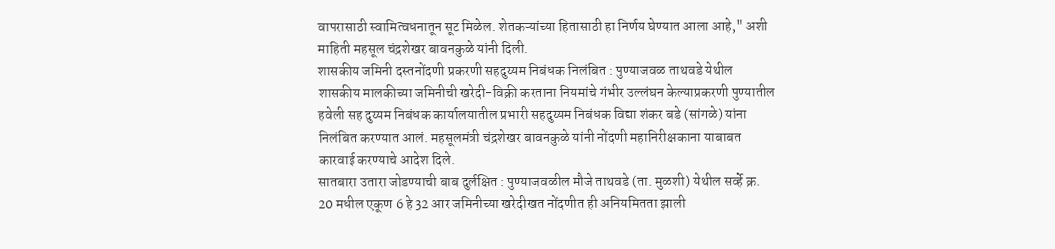वापरासाठी स्वामित्वधनातून सूट मिळेल. शेतकऱ्यांच्या हितासाठी हा निर्णय घेण्यात आला आहे," अशी माहिती महसूल चंद्रशेखर बावनकुळे यांनी दिली.
शासकीय जमिनी दस्तनोंदणी प्रकरणी सहदुय्यम निबंधक निलंबित : पुण्याजवळ ताथवडे येथील शासकीय मालकीच्या जमिनीची खरेदी-विक्री करताना नियमांचे गंभीर उल्लंघन केल्याप्रकरणी पुण्यातील हवेली सह दुय्यम निबंधक कार्यालयातील प्रभारी सहदुय्यम निबंधक विद्या शंकर बडे (सांगळे) यांना निलंबित करण्यात आलं. महसूलमंत्री चंद्रशेखर बावनकुळे यांनी नोंदणी महानिरीक्षकाना याबाबत कारवाई करण्याचे आदेश दिले.
सातबारा उतारा जोडण्याची बाब दुर्लक्षित : पुण्याजवळील मौजे ताथवडे (ता. मुळशी) येथील सर्व्हे क्र. 20 मधील एकूण 6 हे 32 आर जमिनीच्या खरेदीखत नोंदणीत ही अनियमितता झाली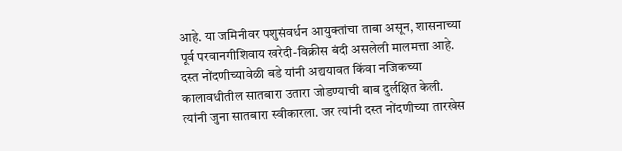आहे. या जमिनीवर पशुसंवर्धन आयुक्तांचा ताबा असून, शासनाच्या पूर्व परवानगीशिवाय खरेदी-विक्रीस बंदी असलेली मालमत्ता आहे. दस्त नोंदणीच्यावेळी बडे यांनी अद्ययावत किंवा नजिकच्या कालावधीतील सातबारा उतारा जोडण्याची बाब दुर्लक्षित केली. त्यांनी जुना सातबारा स्वीकारला. जर त्यांनी दस्त नोंदणीच्या तारखेस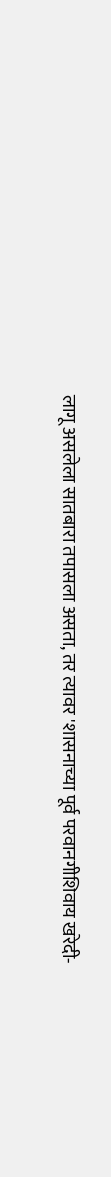लागू असलेला सातबारा तपासला असता, तर त्यावर 'शासनाच्या पूर्व परवानगीशिवाय खरेदी-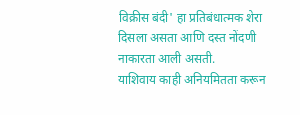विक्रीस बंदी' हा प्रतिबंधात्मक शेरा दिसला असता आणि दस्त नोंदणी नाकारता आली असती.
याशिवाय काही अनियमितता करून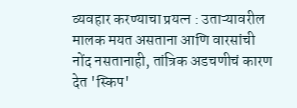व्यवहार करण्याचा प्रयत्न : उताऱ्यावरील मालक मयत असताना आणि वारसांची नोंद नसतानाही, तांत्रिक अडचणीचं कारण देत 'स्किप'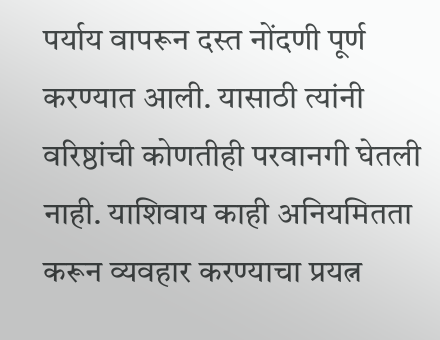पर्याय वापरून दस्त नोंदणी पूर्ण करण्यात आली. यासाठी त्यांनी वरिष्ठांची कोणतीही परवानगी घेतली नाही. याशिवाय काही अनियमितता करून व्यवहार करण्याचा प्रयत्न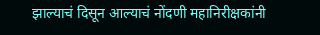झाल्याचं दिसून आल्याचं नोंदणी महानिरीक्षकांनी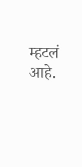म्हटलं आहे.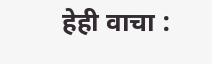हेही वाचा :